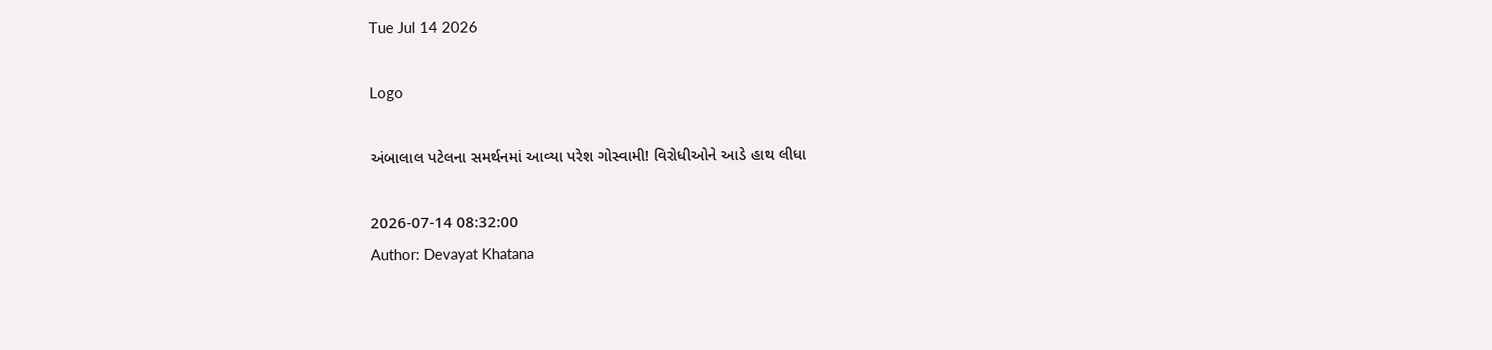Tue Jul 14 2026

Logo

અંબાલાલ પટેલના સમર્થનમાં આવ્યા પરેશ ગોસ્વામી! વિરોધીઓને આડે હાથ લીધા

2026-07-14 08:32:00
Author: Devayat Khatana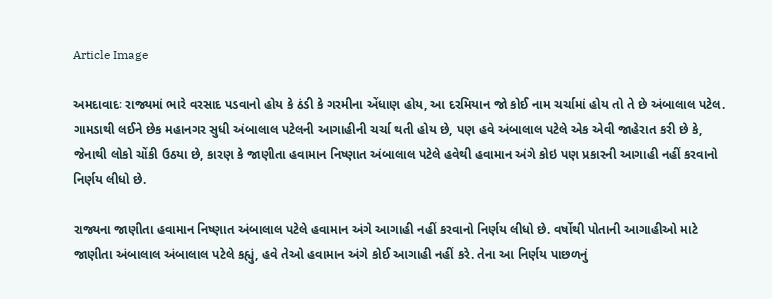Article Image

અમદાવાદઃ રાજ્યમાં ભારે વરસાદ પડવાનો હોય કે ઠંડી કે ગરમીના એંધાણ હોય, આ દરમિયાન જો કોઈ નામ ચર્ચામાં હોય તો તે છે અંબાલાલ પટેલ. ગામડાથી લઈને છેક મહાનગર સુધી અંબાલાલ પટેલની આગાહીની ચર્ચા થતી હોય છે, પણ હવે અંબાલાલ પટેલે એક એવી જાહેરાત કરી છે કે, જેનાથી લોકો ચોંકી ઉઠયા છે, કારણ કે જાણીતા હવામાન નિષ્ણાત અંબાલાલ પટેલે હવેથી હવામાન અંગે કોઇ પણ પ્રકારની આગાહી નહીં કરવાનો નિર્ણય લીધો છે.

રાજ્યના જાણીતા હવામાન નિષ્ણાત અંબાલાલ પટેલે હવામાન અંગે આગાહી નહીં કરવાનો નિર્ણય લીધો છે. વર્ષોથી પોતાની આગાહીઓ માટે જાણીતા અંબાલાલ અંબાલાલ પટેલે કહ્યું, હવે તેઓ હવામાન અંગે કોઈ આગાહી નહીં કરે. તેના આ નિર્ણય પાછળનું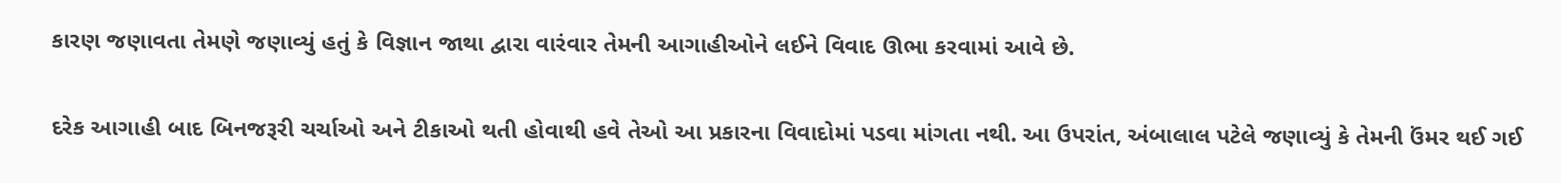કારણ જણાવતા તેમણે જણાવ્યું હતું કે વિજ્ઞાન જાથા દ્વારા વારંવાર તેમની આગાહીઓને લઈને વિવાદ ઊભા કરવામાં આવે છે.

દરેક આગાહી બાદ બિનજરૂરી ચર્ચાઓ અને ટીકાઓ થતી હોવાથી હવે તેઓ આ પ્રકારના વિવાદોમાં પડવા માંગતા નથી. આ ઉપરાંત, અંબાલાલ પટેલે જણાવ્યું કે તેમની ઉંમર થઈ ગઈ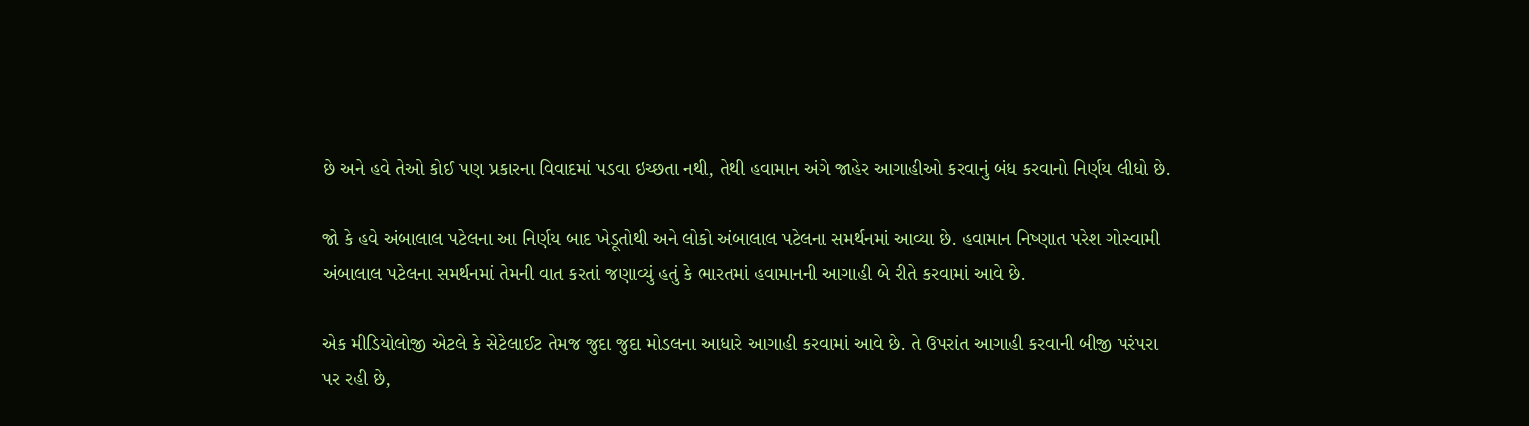છે અને હવે તેઓ કોઈ પણ પ્રકારના વિવાદમાં પડવા ઇચ્છતા નથી, તેથી હવામાન અંગે જાહેર આગાહીઓ કરવાનું બંધ કરવાનો નિર્ણય લીધો છે.

જો કે હવે અંબાલાલ પટેલના આ નિર્ણય બાદ ખેડૂતોથી અને લોકો અંબાલાલ પટેલના સમર્થનમાં આવ્યા છે. હવામાન નિષ્ણાત પરેશ ગોસ્વામી અંબાલાલ પટેલના સમર્થનમાં તેમની વાત કરતાં જણાવ્યું હતું કે ભારતમાં હવામાનની આગાહી બે રીતે કરવામાં આવે છે.

એક મીડિયોલોજી એટલે કે સેટેલાઈટ તેમજ જુદા જુદા મોડલના આધારે આગાહી કરવામાં આવે છે. તે ઉપરાંત આગાહી કરવાની બીજી પરંપરા પર રહી છે,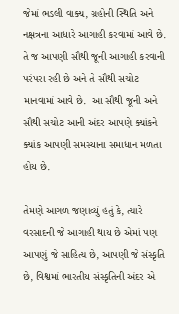જેમાં ભડલી વાક્ય, ગ્રહોની સ્થિતિ અને નક્ષત્રના આધારે આગાહી કરવામાં આવે છે. તે જ આપણી સૌથી જૂની આગાહી કરવાની પરંપરા રહી છે અને તે સૌથી સચોટ માનવામાં આવે છે.  આ સૌથી જૂની અને સૌથી સચોટ આની અંદર આપણે ક્યાંકને ક્યાંક આપણી સમસ્યાના સમાધાન મળતા હોય છે.

તેમણે આગળ જણાવ્યું હતું કે, ત્યારે વરસાદની જે આગાહી થાય છે એમાં પણ આપણું જે સાહિત્ય છે, આપણી જે સંસ્કૃતિ છે, વિશ્વમાં ભારતીય સંસ્કૃતિની અંદર એ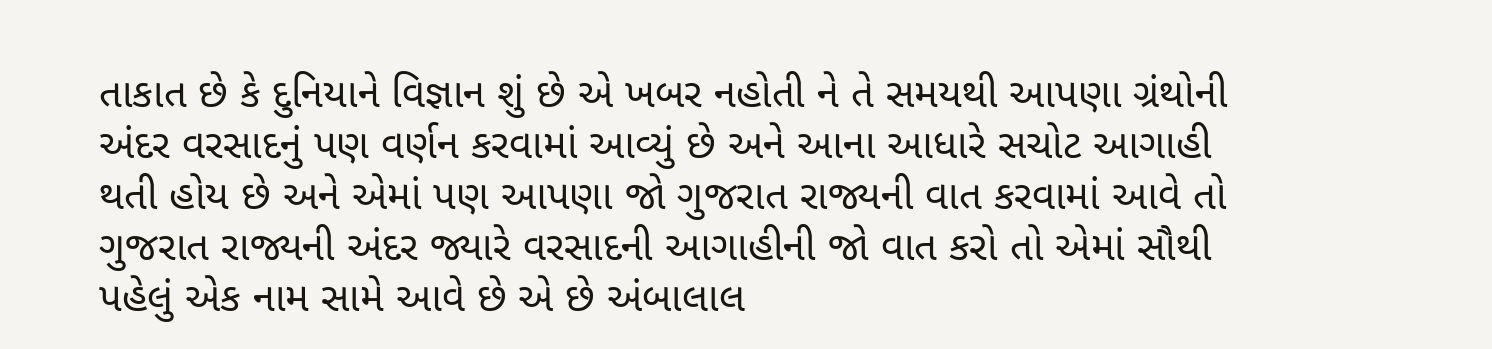તાકાત છે કે દુનિયાને વિજ્ઞાન શું છે એ ખબર નહોતી ને તે સમયથી આપણા ગ્રંથોની અંદર વરસાદનું પણ વર્ણન કરવામાં આવ્યું છે અને આના આધારે સચોટ આગાહી થતી હોય છે અને એમાં પણ આપણા જો ગુજરાત રાજ્યની વાત કરવામાં આવે તો ગુજરાત રાજ્યની અંદર જ્યારે વરસાદની આગાહીની જો વાત કરો તો એમાં સૌથી પહેલું એક નામ સામે આવે છે એ છે અંબાલાલ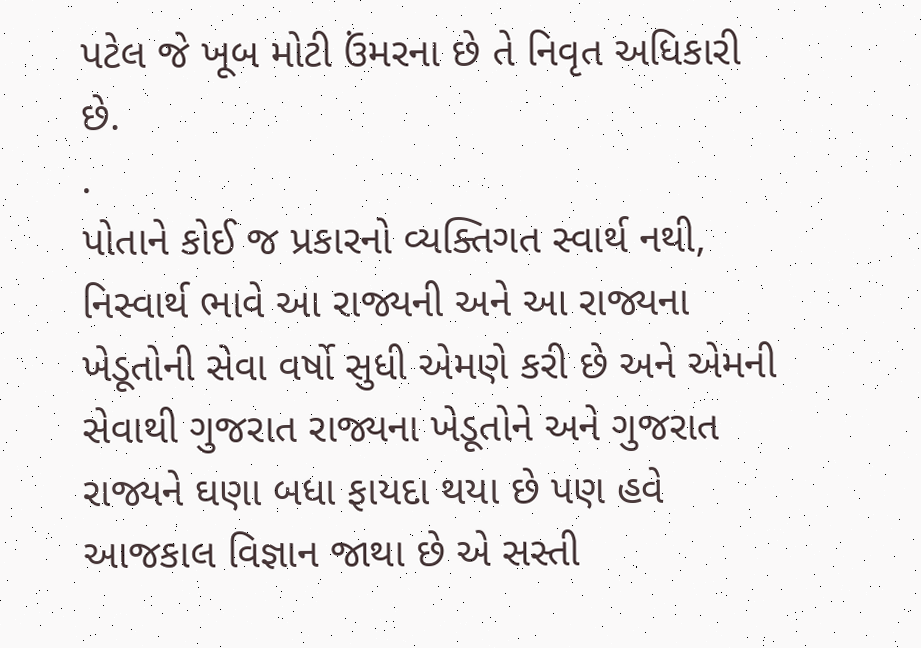પટેલ જે ખૂબ મોટી ઉંમરના છે તે નિવૃત અધિકારી છે.
.
પોતાને કોઈ જ પ્રકારનો વ્યક્તિગત સ્વાર્થ નથી, નિસ્વાર્થ ભાવે આ રાજ્યની અને આ રાજ્યના ખેડૂતોની સેવા વર્ષો સુધી એમણે કરી છે અને એમની સેવાથી ગુજરાત રાજ્યના ખેડૂતોને અને ગુજરાત રાજ્યને ઘણા બધા ફાયદા થયા છે પણ હવે આજકાલ વિજ્ઞાન જાથા છે એ સસ્તી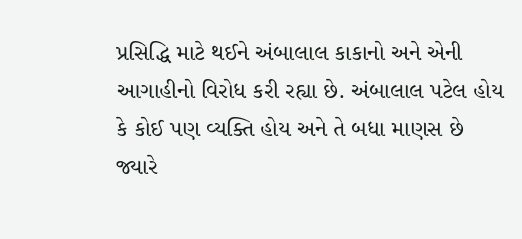પ્રસિદ્ધિ માટે થઈને અંબાલાલ કાકાનો અને એની આગાહીનો વિરોધ કરી રહ્યા છે. અંબાલાલ પટેલ હોય કે કોઈ પણ વ્યક્તિ હોય અને તે બધા માણસ છે જ્યારે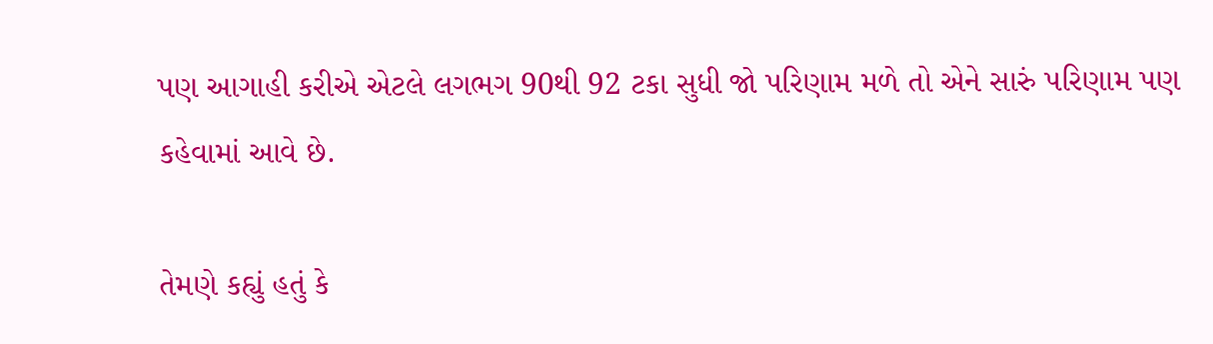પણ આગાહી કરીએ એટલે લગભગ 90થી 92 ટકા સુધી જો પરિણામ મળે તો એને સારું પરિણામ પણ કહેવામાં આવે છે.

તેમણે કહ્યું હતું કે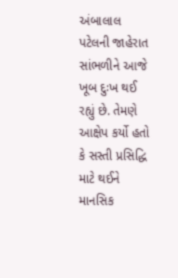અંબાલાલ પટેલની જાહેરાત સાંભળીને આજે ખૂબ દુઃખ થઈ રહ્યું છે. તેમણે આક્ષેપ કર્યો હતો કે સસ્તી પ્રસિદ્ધિ માટે થઈને માનસિક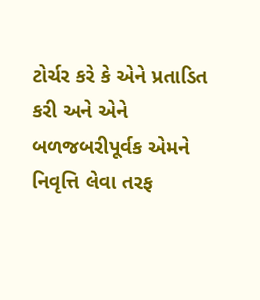ટોર્ચર કરે કે એને પ્રતાડિત કરી અને એને બળજબરીપૂર્વક એમને નિવૃત્તિ લેવા તરફ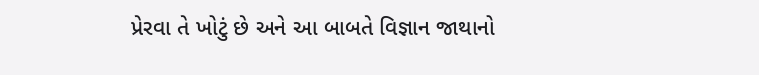પ્રેરવા તે ખોટું છે અને આ બાબતે વિજ્ઞાન જાથાનો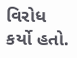વિરોધ કર્યો હતો.